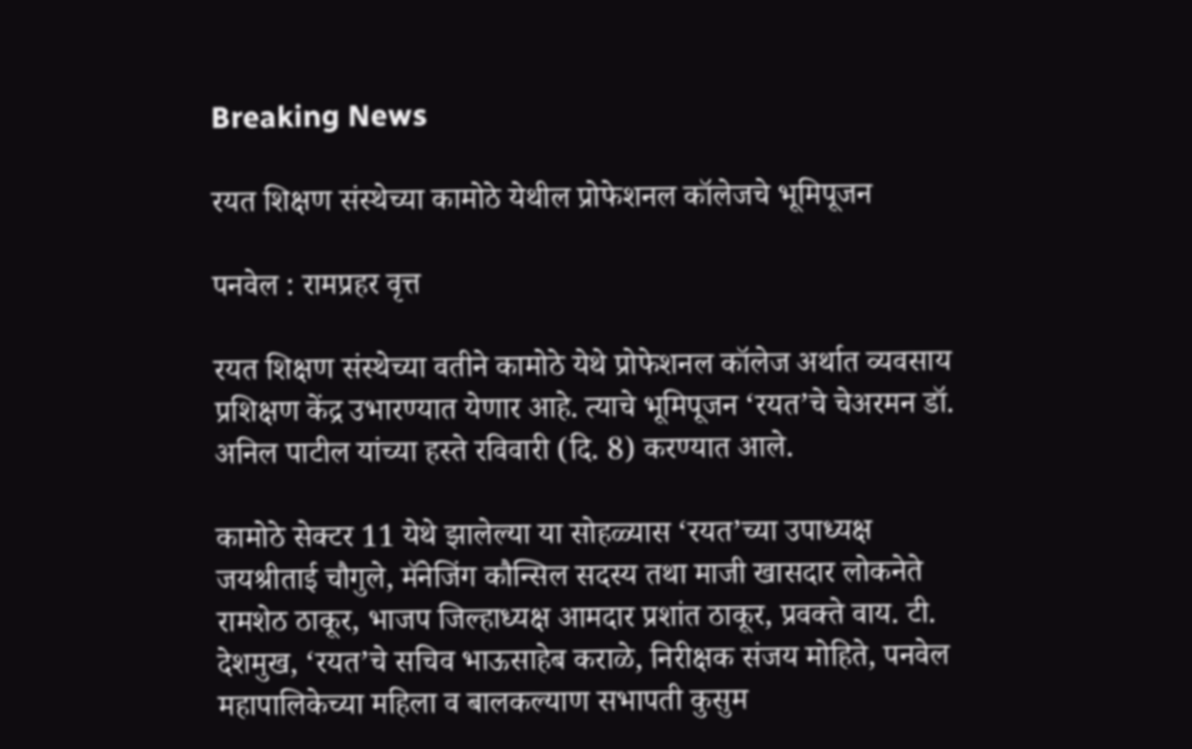Breaking News

रयत शिक्षण संस्थेच्या कामोठे येथील प्रोफेशनल कॉलेजचे भूमिपूजन

पनवेल : रामप्रहर वृत्त

रयत शिक्षण संस्थेच्या वतीने कामोठे येथे प्रोफेशनल कॉलेज अर्थात व्यवसाय प्रशिक्षण केंद्र उभारण्यात येणार आहे. त्याचे भूमिपूजन ‘रयत’चे चेअरमन डॉ. अनिल पाटील यांच्या हस्ते रविवारी (दि. 8) करण्यात आले.

कामोठे सेक्टर 11 येथे झालेल्या या सोहळ्यास ‘रयत’च्या उपाध्यक्ष जयश्रीताई चौगुले, मॅनेजिंग कौन्सिल सदस्य तथा माजी खासदार लोकनेते रामशेठ ठाकूर, भाजप जिल्हाध्यक्ष आमदार प्रशांत ठाकूर, प्रवक्ते वाय. टी. देशमुख, ‘रयत’चे सचिव भाऊसाहेब कराळे, निरीक्षक संजय मोहिते, पनवेल महापालिकेच्या महिला व बालकल्याण सभापती कुसुम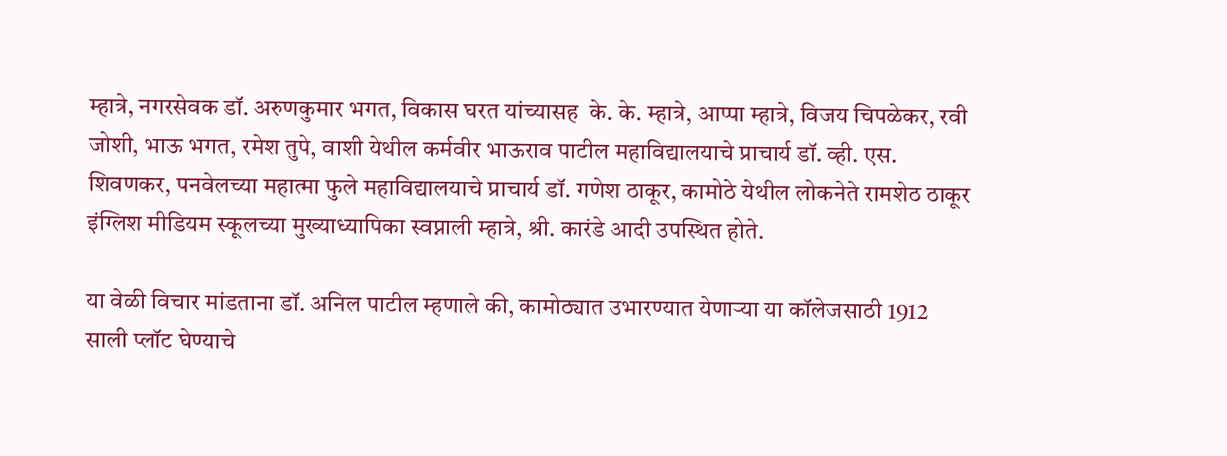म्हात्रे, नगरसेवक डॉ. अरुणकुमार भगत, विकास घरत यांच्यासह  के. के. म्हात्रे, आप्पा म्हात्रे, विजय चिपळेकर, रवी जोशी, भाऊ भगत, रमेश तुपे, वाशी येथील कर्मवीर भाऊराव पाटील महाविद्यालयाचे प्राचार्य डॉ. व्ही. एस. शिवणकर, पनवेलच्या महात्मा फुले महाविद्यालयाचे प्राचार्य डॉ. गणेश ठाकूर, कामोठे येथील लोकनेते रामशेठ ठाकूर इंग्लिश मीडियम स्कूलच्या मुख्याध्यापिका स्वप्नाली म्हात्रे, श्री. कारंडे आदी उपस्थित होते.

या वेळी विचार मांडताना डॉ. अनिल पाटील म्हणाले की, कामोठ्यात उभारण्यात येणार्‍या या कॉलेजसाठी 1912 साली प्लॉट घेण्याचे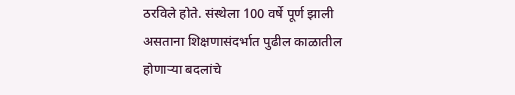ठरविले होते. संस्थेला 100 वर्षे पूर्ण झाली असताना शिक्षणासंदर्भात पुढील काळातील होणार्‍या बदलांचे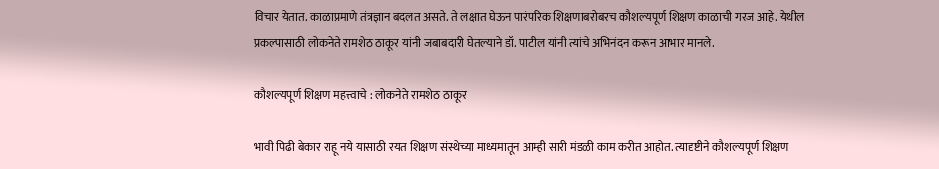विचार येतात. काळाप्रमाणे तंत्रज्ञान बदलत असते. ते लक्षात घेऊन पारंपरिक शिक्षणाबरोबरच कौशल्यपूर्ण शिक्षण काळाची गरज आहे. येथील प्रकल्पासाठी लोकनेते रामशेठ ठाकूर यांनी जबाबदारी घेतल्याने डॉ. पाटील यांनी त्यांचे अभिनंदन करून आभार मानले.

कौशल्यपूर्ण शिक्षण महत्त्वाचे : लोकनेते रामशेठ ठाकूर

भावी पिढी बेकार राहू नये यासाठी रयत शिक्षण संस्थेच्या माध्यमातून आम्ही सारी मंडळी काम करीत आहोत. त्यादृष्टीने कौशल्यपूर्ण शिक्षण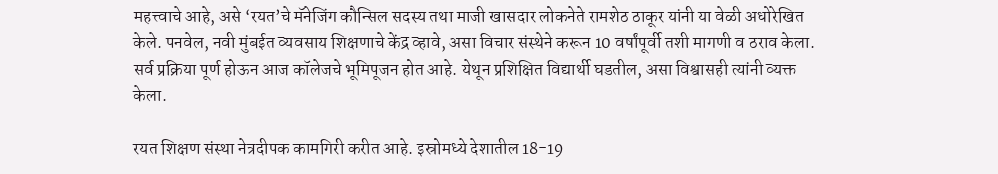महत्त्वाचे आहे, असे ‘रयत’चे मॅनेजिंग कौन्सिल सदस्य तथा माजी खासदार लोकनेते रामशेठ ठाकूर यांनी या वेळी अधोरेखित केले. पनवेल, नवी मुंबईत व्यवसाय शिक्षणाचे केंद्र व्हावे, असा विचार संस्थेने करून 10 वर्षांपूर्वी तशी मागणी व ठराव केला. सर्व प्रक्रिया पूर्ण होऊन आज कॉलेजचे भूमिपूजन होत आहे. येथून प्रशिक्षित विद्यार्थी घडतील, असा विश्वासही त्यांनी व्यक्त केला.

रयत शिक्षण संस्था नेत्रदीपक कामगिरी करीत आहे. इस्रोमध्ये देशातील 18-19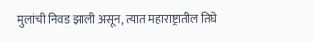मुलांची निवड झाली असून, त्यात महाराष्ट्रातील तिघे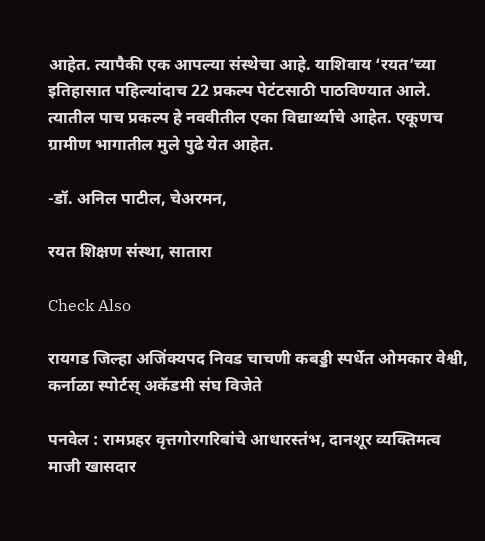आहेत. त्यापैकी एक आपल्या संस्थेचा आहे. याशिवाय ‘रयत’च्या इतिहासात पहिल्यांदाच 22 प्रकल्प पेटंटसाठी पाठविण्यात आले. त्यातील पाच प्रकल्प हे नववीतील एका विद्यार्थ्याचे आहेत. एकूणच ग्रामीण भागातील मुले पुढे येत आहेत.

-डॉ. अनिल पाटील, चेअरमन,

रयत शिक्षण संस्था, सातारा

Check Also

रायगड जिल्हा अजिंक्यपद निवड चाचणी कबड्डी स्पर्धेत ओमकार वेश्वी, कर्नाळा स्पोर्टस् अकॅडमी संघ विजेते

पनवेल : रामप्रहर वृत्तगोरगरिबांचे आधारस्तंभ, दानशूर व्यक्तिमत्व माजी खासदार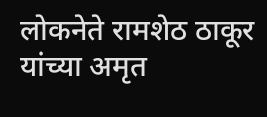लोकनेते रामशेठ ठाकूर यांच्या अमृत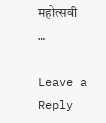महोत्सवी …

Leave a Reply